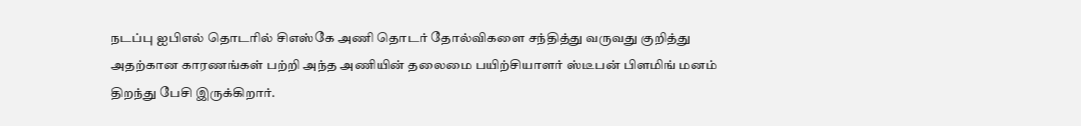நடப்பு ஐபிஎல் தொடரில் சிஎஸ்கே அணி தொடர் தோல்விகளை சந்தித்து வருவது குறித்து அதற்கான காரணங்கள் பற்றி அந்த அணியின் தலைமை பயிற்சியாளர் ஸ்டீபன் பிளமிங் மனம் திறந்து பேசி இருக்கிறார்.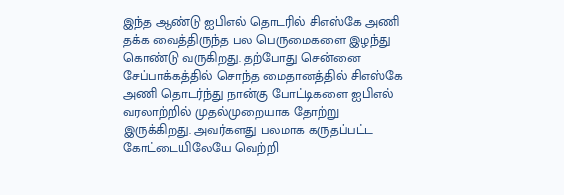இந்த ஆண்டு ஐபிஎல் தொடரில் சிஎஸ்கே அணி தக்க வைத்திருந்த பல பெருமைகளை இழந்து கொண்டு வருகிறது. தற்போது சென்னை சேப்பாக்கத்தில் சொந்த மைதானத்தில் சிஎஸ்கே அணி தொடர்ந்து நான்கு போட்டிகளை ஐபிஎல் வரலாற்றில் முதல்முறையாக தோற்று இருக்கிறது. அவர்களது பலமாக கருதப்பட்ட கோட்டையிலேயே வெற்றி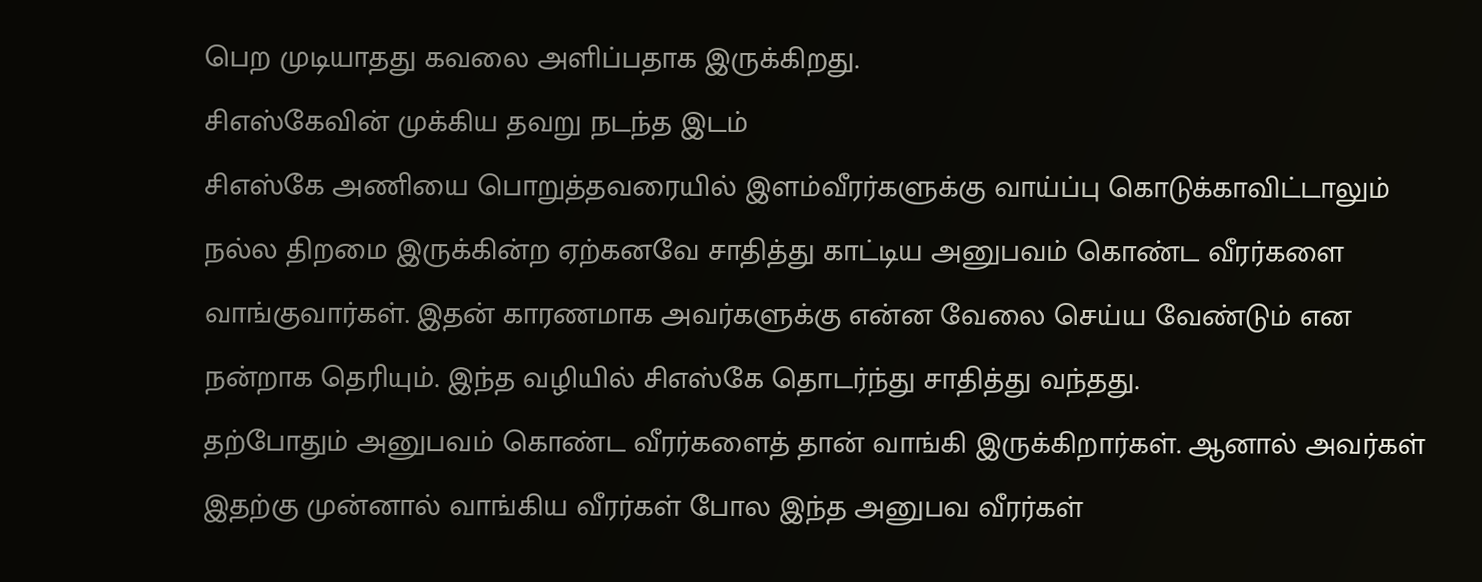பெற முடியாதது கவலை அளிப்பதாக இருக்கிறது.
சிஎஸ்கேவின் முக்கிய தவறு நடந்த இடம்
சிஎஸ்கே அணியை பொறுத்தவரையில் இளம்வீரர்களுக்கு வாய்ப்பு கொடுக்காவிட்டாலும் நல்ல திறமை இருக்கின்ற ஏற்கனவே சாதித்து காட்டிய அனுபவம் கொண்ட வீரர்களை வாங்குவார்கள். இதன் காரணமாக அவர்களுக்கு என்ன வேலை செய்ய வேண்டும் என நன்றாக தெரியும். இந்த வழியில் சிஎஸ்கே தொடர்ந்து சாதித்து வந்தது.
தற்போதும் அனுபவம் கொண்ட வீரர்களைத் தான் வாங்கி இருக்கிறார்கள். ஆனால் அவர்கள் இதற்கு முன்னால் வாங்கிய வீரர்கள் போல இந்த அனுபவ வீரர்கள்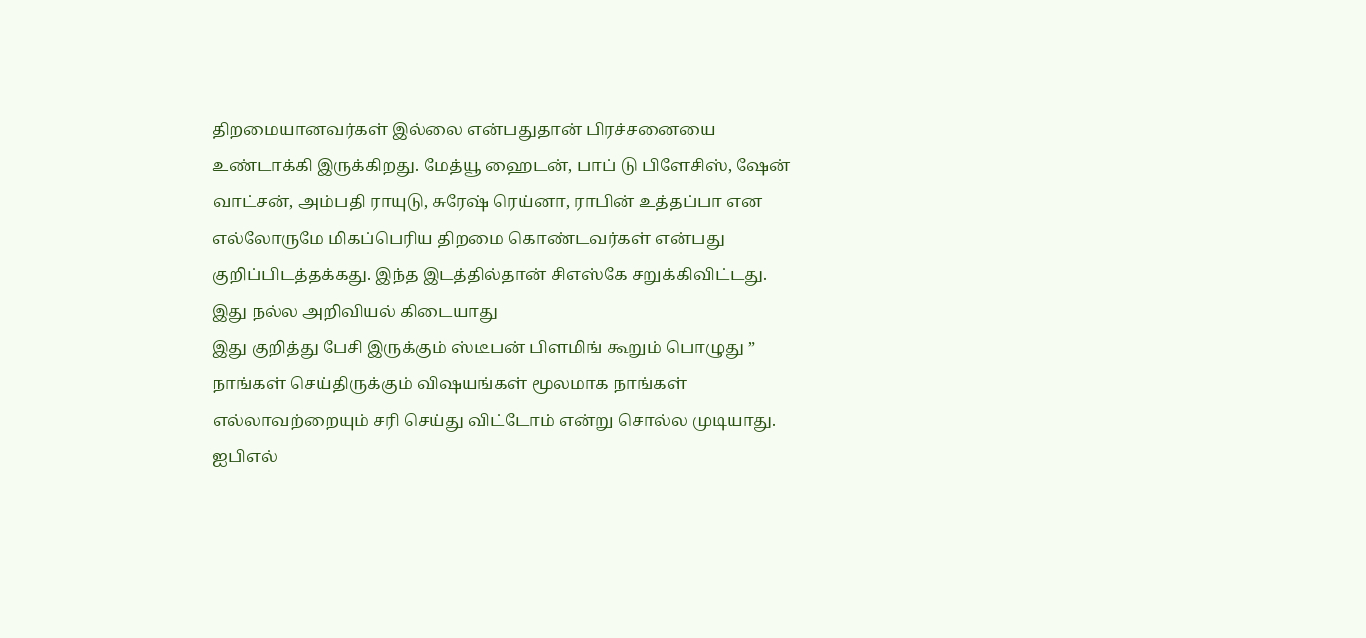திறமையானவர்கள் இல்லை என்பதுதான் பிரச்சனையை உண்டாக்கி இருக்கிறது. மேத்யூ ஹைடன், பாப் டு பிளேசிஸ், ஷேன் வாட்சன், அம்பதி ராயுடு, சுரேஷ் ரெய்னா, ராபின் உத்தப்பா என எல்லோருமே மிகப்பெரிய திறமை கொண்டவர்கள் என்பது குறிப்பிடத்தக்கது. இந்த இடத்தில்தான் சிஎஸ்கே சறுக்கிவிட்டது.
இது நல்ல அறிவியல் கிடையாது
இது குறித்து பேசி இருக்கும் ஸ்டீபன் பிளமிங் கூறும் பொழுது ” நாங்கள் செய்திருக்கும் விஷயங்கள் மூலமாக நாங்கள் எல்லாவற்றையும் சரி செய்து விட்டோம் என்று சொல்ல முடியாது. ஐபிஎல்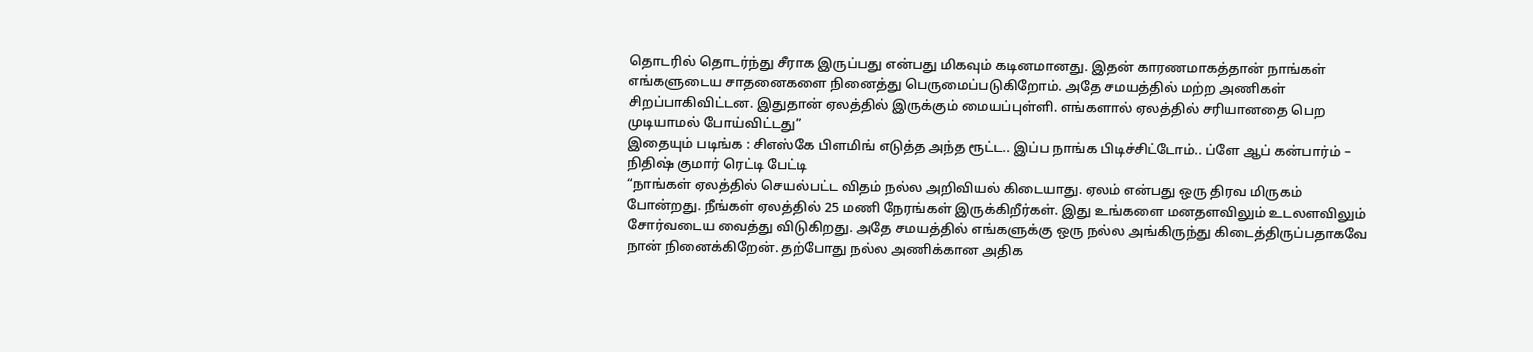தொடரில் தொடர்ந்து சீராக இருப்பது என்பது மிகவும் கடினமானது. இதன் காரணமாகத்தான் நாங்கள் எங்களுடைய சாதனைகளை நினைத்து பெருமைப்படுகிறோம். அதே சமயத்தில் மற்ற அணிகள் சிறப்பாகிவிட்டன. இதுதான் ஏலத்தில் இருக்கும் மையப்புள்ளி. எங்களால் ஏலத்தில் சரியானதை பெற முடியாமல் போய்விட்டது”
இதையும் படிங்க : சிஎஸ்கே பிளமிங் எடுத்த அந்த ரூட்ட.. இப்ப நாங்க பிடிச்சிட்டோம்.. ப்ளே ஆப் கன்பார்ம் – நிதிஷ் குமார் ரெட்டி பேட்டி
“நாங்கள் ஏலத்தில் செயல்பட்ட விதம் நல்ல அறிவியல் கிடையாது. ஏலம் என்பது ஒரு திரவ மிருகம் போன்றது. நீங்கள் ஏலத்தில் 25 மணி நேரங்கள் இருக்கிறீர்கள். இது உங்களை மனதளவிலும் உடலளவிலும் சோர்வடைய வைத்து விடுகிறது. அதே சமயத்தில் எங்களுக்கு ஒரு நல்ல அங்கிருந்து கிடைத்திருப்பதாகவே நான் நினைக்கிறேன். தற்போது நல்ல அணிக்கான அதிக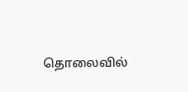தொலைவில்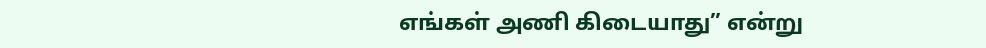எங்கள் அணி கிடையாது” என்று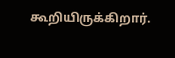கூறியிருக்கிறார்.